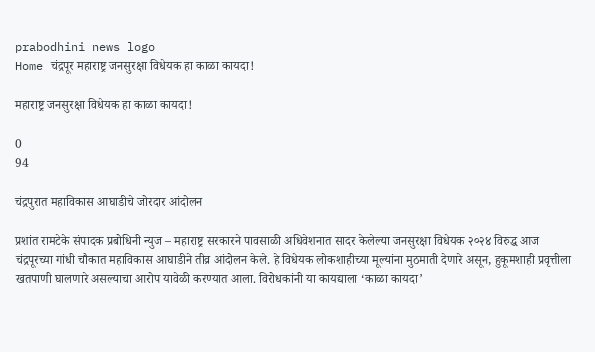prabodhini news logo
Home चंद्रपूर महाराष्ट्र जनसुरक्षा विधेयक हा काळा कायदा!

महाराष्ट्र जनसुरक्षा विधेयक हा काळा कायदा!

0
94

चंद्रपुरात महाविकास आघाडीचे जोरदार आंदोलन

प्रशांत रामटेके संपादक प्रबोधिनी न्युज – महाराष्ट्र सरकारने पावसाळी अधिवेशनात सादर केलेल्या जनसुरक्षा विधेयक २०२४ विरुद्ध आज चंद्रपूरच्या गांधी चौकात महाविकास आघाडीने तीव्र आंदोलन केले. हे विधेयक लोकशाहीच्या मूल्यांना मुठमाती देणारे असून, हुकूमशाही प्रवृत्तीला खतपाणी घालणारे असल्याचा आरोप यावेळी करण्यात आला. विरोधकांनी या कायद्याला ‘काळा कायदा’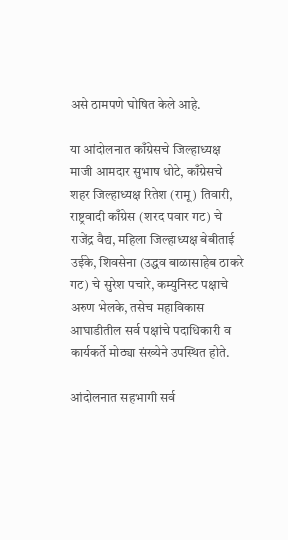असे ठामपणे घोषित केले आहे.

या आंदोलनात काँग्रेसचे जिल्हाध्यक्ष माजी आमदार सुभाष धोटे, काँग्रेसचे शहर जिल्हाध्यक्ष रितेश (रामू) तिवारी, राष्ट्रवादी काँग्रेस (शरद पवार गट) चे राजेंद्र वैद्य, महिला जिल्हाध्यक्ष बेबीताई उईके, शिवसेना (उद्धव बाळासाहेब ठाकरे गट) चे सुरेश पचारे, कम्युनिस्ट पक्षाचे अरुण भेलके, तसेच महाविकास आघाडीतील सर्व पक्षांचे पदाधिकारी व कार्यकर्ते मोठ्या संख्येने उपस्थित होते.

आंदोलनात सहभागी सर्व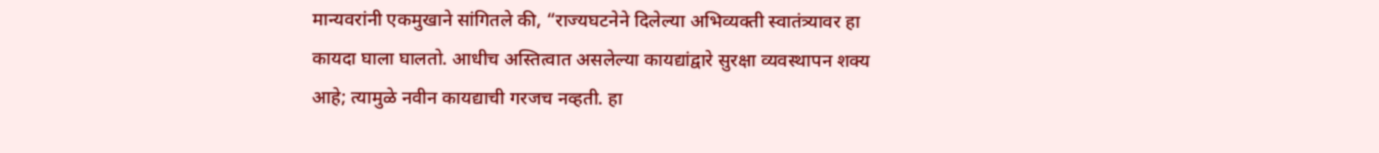मान्यवरांनी एकमुखाने सांगितले की, “राज्यघटनेने दिलेल्या अभिव्यक्ती स्वातंत्र्यावर हा कायदा घाला घालतो. आधीच अस्तित्वात असलेल्या कायद्यांद्वारे सुरक्षा व्यवस्थापन शक्य आहे; त्यामुळे नवीन कायद्याची गरजच नव्हती. हा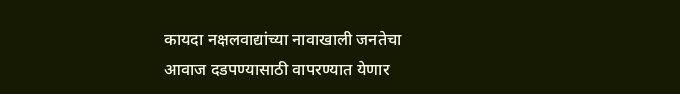कायदा नक्षलवाद्यांच्या नावाखाली जनतेचा आवाज दडपण्यासाठी वापरण्यात येणार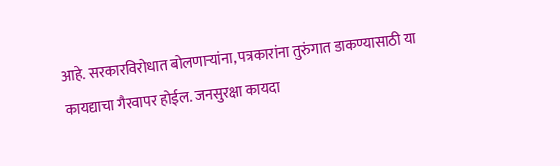आहे. सरकारविरोधात बोलणाऱ्यांना, पत्रकारांना तुरुंगात डाकण्यासाठी या कायद्याचा गैरवापर होईल. जनसुरक्षा कायदा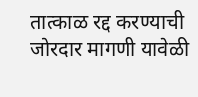तात्काळ रद्द करण्याची जोरदार मागणी यावेळी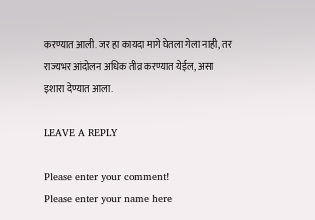करण्यात आली. जर हा कायदा मागे घेतला गेला नाही, तर राज्यभर आंदोलन अधिक तीव्र करण्यात येईल, असा इशारा देण्यात आला.

LEAVE A REPLY

Please enter your comment!
Please enter your name here